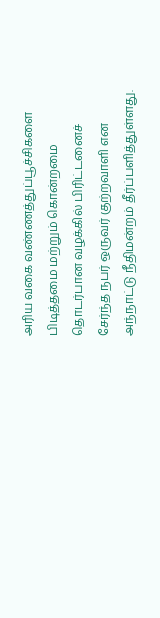அரிய வகை வண்ணத்துப்பூச்சிகளை பிடித்தமை மற்றும் கொன்றமை தொடர்பான வழக்கில் பிரிட்டனைச் சேர்ந்த நபர் ஒருவர் குற்றவாளி என அந்நாட்டு நீதிமன்றம் தீர்ப்பளித்துள்ளது.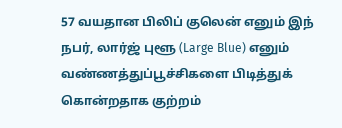57 வயதான பிலிப் குலென் எனும் இந் நபர், லார்ஜ் புளூ (Large Blue) எனும் வண்ணத்துப்பூச்சிகளை பிடித்துக் கொன்றதாக குற்றம்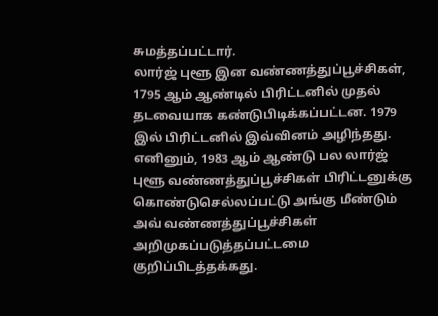சுமத்தப்பட்டார்.
லார்ஜ் புளூ இன வண்ணத்துப்பூச்சிகள், 1795 ஆம் ஆண்டில் பிரிட்டனில் முதல் தடவையாக கண்டுபிடிக்கப்பட்டன. 1979 இல் பிரிட்டனில் இவ்வினம் அழிந்தது.
எனினும், 1983 ஆம் ஆண்டு பல லார்ஜ் புளூ வண்ணத்துப்பூச்சிகள் பிரிட்டனுக்கு கொண்டுசெல்லப்பட்டு அங்கு மீண்டும் அவ் வண்ணத்துப்பூச்சிகள் அறிமுகப்படுத்தப்பட்டமை குறிப்பிடத்தக்கது.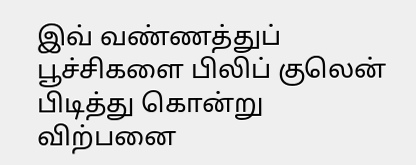இவ் வண்ணத்துப் பூச்சிகளை பிலிப் குலென் பிடித்து கொன்று விற்பனை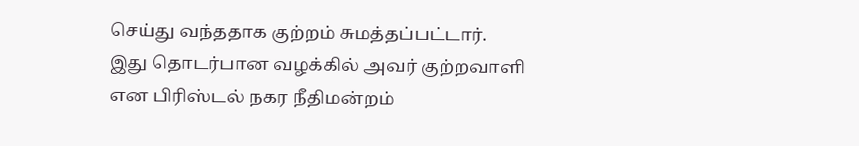செய்து வந்ததாக குற்றம் சுமத்தப்பட்டார்.
இது தொடர்பான வழக்கில் அவர் குற்றவாளி என பிரிஸ்டல் நகர நீதிமன்றம்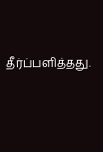தீர்ப்பளித்தது.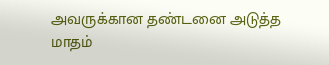அவருக்கான தண்டனை அடுத்த மாதம்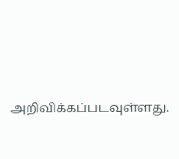அறிவிக்கப்படவுள்ளது.